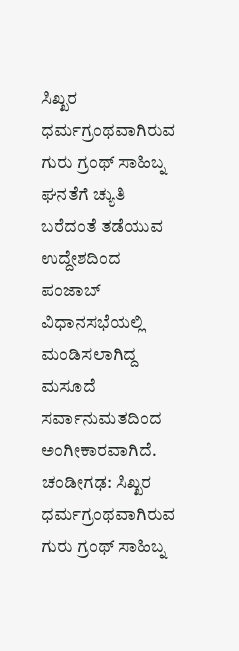ಸಿಖ್ಖರ ಧರ್ಮಗ್ರಂಥವಾಗಿರುವ ಗುರು ಗ್ರಂಥ್ ಸಾಹಿಬ್ನ ಘನತೆಗೆ ಚ್ಯುತಿ ಬರೆದಂತೆ ತಡೆಯುವ ಉದ್ದೇಶದಿಂದ ಪಂಜಾಬ್ ವಿಧಾನಸಭೆಯಲ್ಲಿ ಮಂಡಿಸಲಾಗಿದ್ದ ಮಸೂದೆ ಸರ್ವಾನುಮತದಿಂದ ಅಂಗೀಕಾರವಾಗಿದೆ.
ಚಂಡೀಗಢ: ಸಿಖ್ಖರ ಧರ್ಮಗ್ರಂಥವಾಗಿರುವ ಗುರು ಗ್ರಂಥ್ ಸಾಹಿಬ್ನ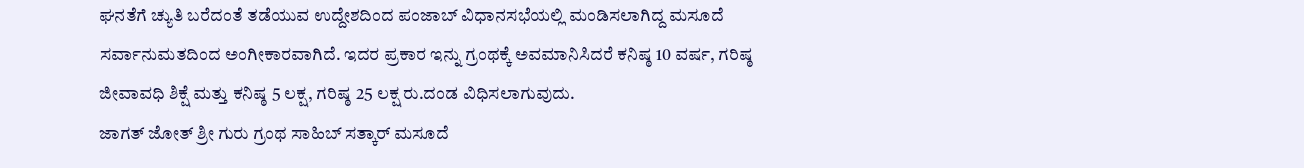ಘನತೆಗೆ ಚ್ಯುತಿ ಬರೆದಂತೆ ತಡೆಯುವ ಉದ್ದೇಶದಿಂದ ಪಂಜಾಬ್ ವಿಧಾನಸಭೆಯಲ್ಲಿ ಮಂಡಿಸಲಾಗಿದ್ದ ಮಸೂದೆ ಸರ್ವಾನುಮತದಿಂದ ಅಂಗೀಕಾರವಾಗಿದೆ. ಇದರ ಪ್ರಕಾರ ಇನ್ನು ಗ್ರಂಥಕ್ಕೆ ಅವಮಾನಿಸಿದರೆ ಕನಿಷ್ಠ 10 ವರ್ಷ, ಗರಿಷ್ಠ ಜೀವಾವಧಿ ಶಿಕ್ಷೆ ಮತ್ತು ಕನಿಷ್ಠ 5 ಲಕ್ಷ, ಗರಿಷ್ಠ 25 ಲಕ್ಷ ರು.ದಂಡ ವಿಧಿಸಲಾಗುವುದು.
ಜಾಗತ್ ಜೋತ್ ಶ್ರೀ ಗುರು ಗ್ರಂಥ ಸಾಹಿಬ್ ಸತ್ಕಾರ್ ಮಸೂದೆ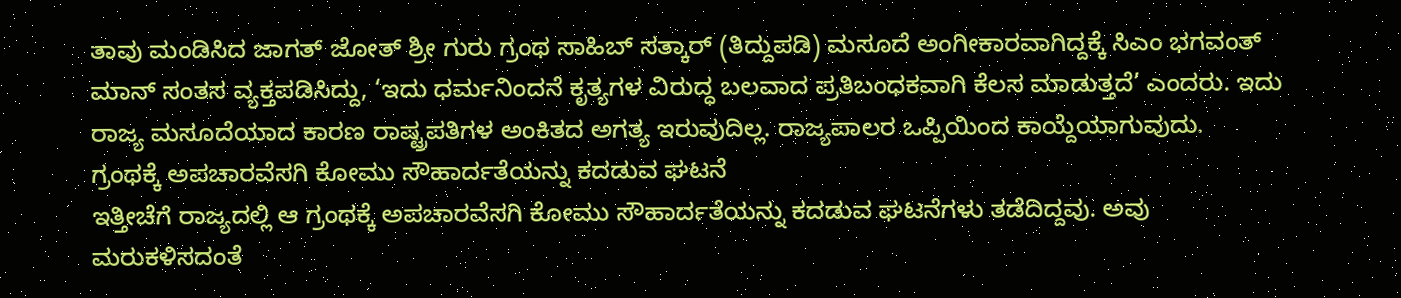ತಾವು ಮಂಡಿಸಿದ ಜಾಗತ್ ಜೋತ್ ಶ್ರೀ ಗುರು ಗ್ರಂಥ ಸಾಹಿಬ್ ಸತ್ಕಾರ್ (ತಿದ್ದುಪಡಿ) ಮಸೂದೆ ಅಂಗೀಕಾರವಾಗಿದ್ದಕ್ಕೆ ಸಿಎಂ ಭಗವಂತ್ ಮಾನ್ ಸಂತಸ ವ್ಯಕ್ತಪಡಿಸಿದ್ದು, ‘ಇದು ಧರ್ಮನಿಂದನೆ ಕೃತ್ಯಗಳ ವಿರುದ್ಧ ಬಲವಾದ ಪ್ರತಿಬಂಧಕವಾಗಿ ಕೆಲಸ ಮಾಡುತ್ತದೆ’ ಎಂದರು. ಇದು ರಾಜ್ಯ ಮಸೂದೆಯಾದ ಕಾರಣ ರಾಷ್ಟ್ರಪತಿಗಳ ಅಂಕಿತದ ಅಗತ್ಯ ಇರುವುದಿಲ್ಲ. ರಾಜ್ಯಪಾಲರ ಒಪ್ಪಿಯಿಂದ ಕಾಯ್ದೆಯಾಗುವುದು.
ಗ್ರಂಥಕ್ಕೆ ಅಪಚಾರವೆಸಗಿ ಕೋಮು ಸೌಹಾರ್ದತೆಯನ್ನು ಕದಡುವ ಘಟನೆ
ಇತ್ತೀಚೆಗೆ ರಾಜ್ಯದಲ್ಲಿ ಆ ಗ್ರಂಥಕ್ಕೆ ಅಪಚಾರವೆಸಗಿ ಕೋಮು ಸೌಹಾರ್ದತೆಯನ್ನು ಕದಡುವ ಘಟನೆಗಳು ತಡೆದಿದ್ದವು. ಅವು ಮರುಕಳಿಸದಂತೆ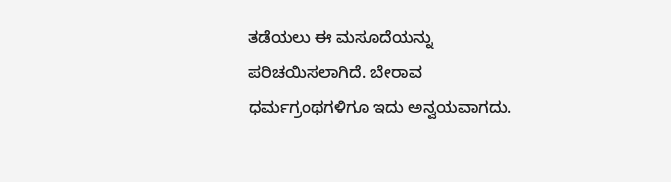ತಡೆಯಲು ಈ ಮಸೂದೆಯನ್ನು ಪರಿಚಯಿಸಲಾಗಿದೆ. ಬೇರಾವ ಧರ್ಮಗ್ರಂಥಗಳಿಗೂ ಇದು ಅನ್ವಯವಾಗದು.